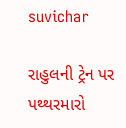suvichar

રાહુલની ટ્રેન પર પથ્થરમારો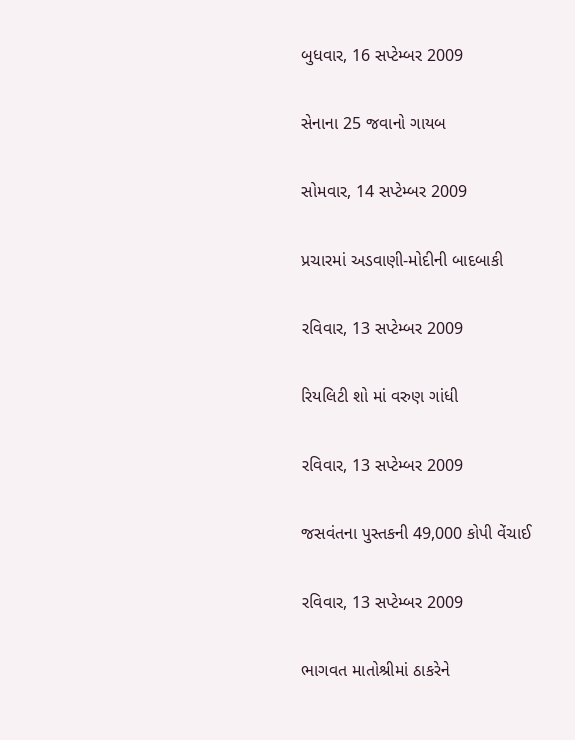બુધવાર, 16 સપ્ટેમ્બર 2009

સેનાના 25 જવાનો ગાયબ

સોમવાર, 14 સપ્ટેમ્બર 2009

પ્રચારમાં અડવાણી-મોદીની બાદબાકી

રવિવાર, 13 સપ્ટેમ્બર 2009

રિયલિટી શો માં વરુણ ગાંધી

રવિવાર, 13 સપ્ટેમ્બર 2009

જસવંતના પુસ્તકની 49,000 કોપી વેંચાઈ

રવિવાર, 13 સપ્ટેમ્બર 2009

ભાગવત માતોશ્રીમાં ઠાકરેને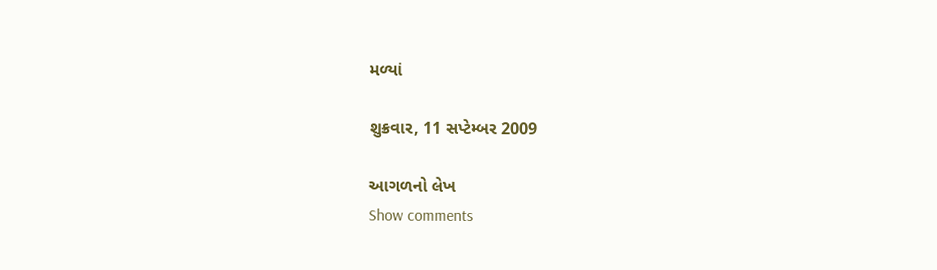મળ્યાં

શુક્રવાર, 11 સપ્ટેમ્બર 2009

આગળનો લેખ
Show comments